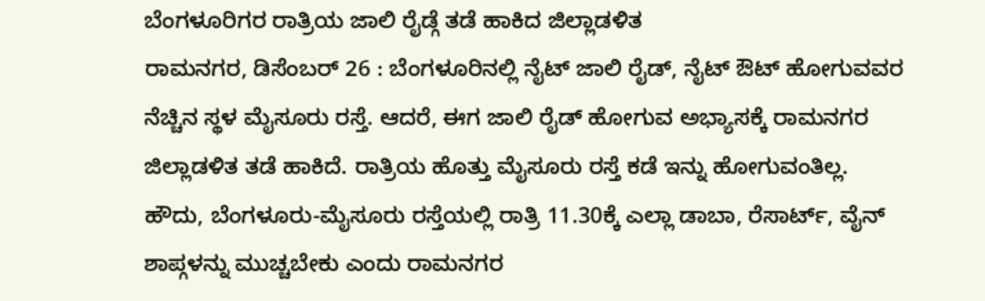ಬೆಂಗಳೂರಿಗರ ರಾತ್ರಿಯ ಜಾಲಿ ರೈಡ್ಗೆ ತಡೆ ಹಾಕಿದ ಜಿಲ್ಲಾಡಳಿತ
ರಾಮನಗರ, ಡಿಸೆಂಬರ್ 26 : ಬೆಂಗಳೂರಿನಲ್ಲಿ ನೈಟ್ ಜಾಲಿ ರೈಡ್, ನೈಟ್ ಔಟ್ ಹೋಗುವವರ ನೆಚ್ಚಿನ ಸ್ಥಳ ಮೈಸೂರು ರಸ್ತೆ. ಆದರೆ, ಈಗ ಜಾಲಿ ರೈಡ್ ಹೋಗುವ ಅಭ್ಯಾಸಕ್ಕೆ ರಾಮನಗರ ಜಿಲ್ಲಾಡಳಿತ ತಡೆ ಹಾಕಿದೆ. ರಾತ್ರಿಯ ಹೊತ್ತು ಮೈಸೂರು ರಸ್ತೆ ಕಡೆ ಇನ್ನು ಹೋಗುವಂತಿಲ್ಲ.
ಹೌದು, ಬೆಂಗಳೂರು-ಮೈಸೂರು ರಸ್ತೆಯಲ್ಲಿ ರಾತ್ರಿ 11.30ಕ್ಕೆ ಎಲ್ಲಾ ಡಾಬಾ, ರೆಸಾರ್ಟ್, ವೈನ್ ಶಾಪ್ಗಳನ್ನು ಮುಚ್ಚಬೇಕು ಎಂದು ರಾಮನಗರ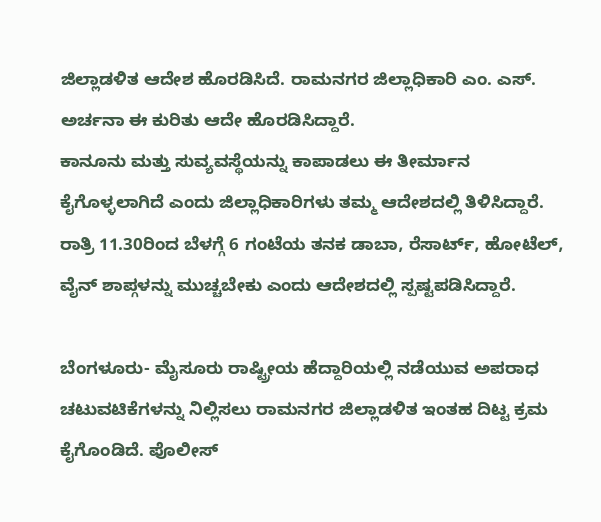ಜಿಲ್ಲಾಡಳಿತ ಆದೇಶ ಹೊರಡಿಸಿದೆ. ರಾಮನಗರ ಜಿಲ್ಲಾಧಿಕಾರಿ ಎಂ. ಎಸ್. ಅರ್ಚನಾ ಈ ಕುರಿತು ಆದೇ ಹೊರಡಿಸಿದ್ದಾರೆ.
ಕಾನೂನು ಮತ್ತು ಸುವ್ಯವಸ್ಥೆಯನ್ನು ಕಾಪಾಡಲು ಈ ತೀರ್ಮಾನ ಕೈಗೊಳ್ಳಲಾಗಿದೆ ಎಂದು ಜಿಲ್ಲಾಧಿಕಾರಿಗಳು ತಮ್ಮ ಆದೇಶದಲ್ಲಿ ತಿಳಿಸಿದ್ದಾರೆ. ರಾತ್ರಿ 11.30ರಿಂದ ಬೆಳಗ್ಗೆ 6 ಗಂಟೆಯ ತನಕ ಡಾಬಾ, ರೆಸಾರ್ಟ್, ಹೋಟೆಲ್, ವೈನ್ ಶಾಪ್ಗಳನ್ನು ಮುಚ್ಚಬೇಕು ಎಂದು ಆದೇಶದಲ್ಲಿ ಸ್ಪಷ್ಟಪಡಿಸಿದ್ದಾರೆ.

ಬೆಂಗಳೂರು- ಮೈಸೂರು ರಾಷ್ಟ್ರೀಯ ಹೆದ್ದಾರಿಯಲ್ಲಿ ನಡೆಯುವ ಅಪರಾಧ ಚಟುವಟಿಕೆಗಳನ್ನು ನಿಲ್ಲಿಸಲು ರಾಮನಗರ ಜಿಲ್ಲಾಡಳಿತ ಇಂತಹ ದಿಟ್ಟ ಕ್ರಮ ಕೈಗೊಂಡಿದೆ. ಪೊಲೀಸ್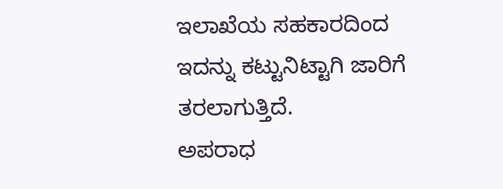ಇಲಾಖೆಯ ಸಹಕಾರದಿಂದ ಇದನ್ನು ಕಟ್ಟುನಿಟ್ಟಾಗಿ ಜಾರಿಗೆ ತರಲಾಗುತ್ತಿದೆ.
ಅಪರಾಧ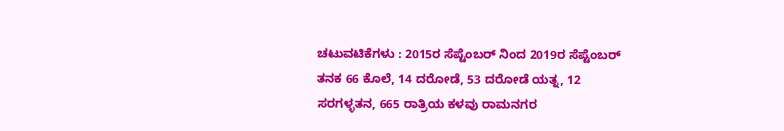ಚಟುವಟಿಕೆಗಳು : 2015ರ ಸೆಪ್ಟೆಂಬರ್ ನಿಂದ 2019ರ ಸೆಪ್ಟೆಂಬರ್ ತನಕ 66 ಕೊಲೆ, 14 ದರೋಡೆ, 53 ದರೋಡೆ ಯತ್ನ, 12 ಸರಗಳ್ಳತನ, 665 ರಾತ್ರಿಯ ಕಳವು ರಾಮನಗರ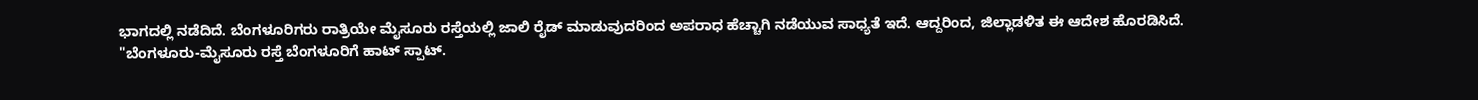ಭಾಗದಲ್ಲಿ ನಡೆದಿದೆ. ಬೆಂಗಳೂರಿಗರು ರಾತ್ರಿಯೇ ಮೈಸೂರು ರಸ್ತೆಯಲ್ಲಿ ಜಾಲಿ ರೈಡ್ ಮಾಡುವುದರಿಂದ ಅಪರಾಧ ಹೆಚ್ಚಾಗಿ ನಡೆಯುವ ಸಾಧ್ಯತೆ ಇದೆ. ಆದ್ದರಿಂದ, ಜಿಲ್ಲಾಡಳಿತ ಈ ಆದೇಶ ಹೊರಡಿಸಿದೆ.
"ಬೆಂಗಳೂರು-ಮೈಸೂರು ರಸ್ತೆ ಬೆಂಗಳೂರಿಗೆ ಹಾಟ್ ಸ್ಪಾಟ್.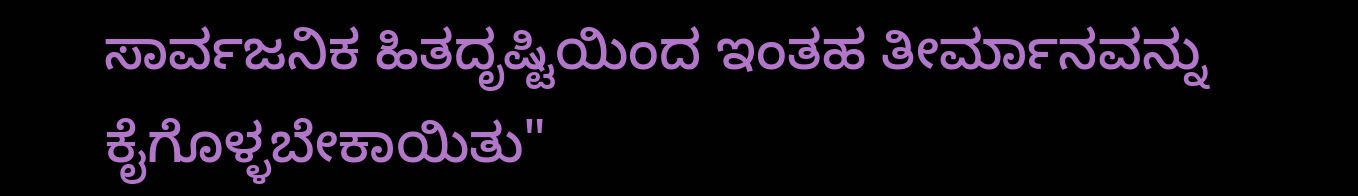ಸಾರ್ವಜನಿಕ ಹಿತದೃಷ್ಟಿಯಿಂದ ಇಂತಹ ತೀರ್ಮಾನವನ್ನು ಕೈಗೊಳ್ಳಬೇಕಾಯಿತು"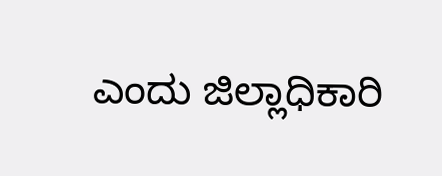ಎಂದು ಜಿಲ್ಲಾಧಿಕಾರಿ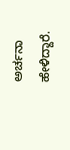ಅರ್ಚನಾ ಹೇಳಿದ್ದಾರೆ.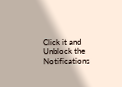Click it and Unblock the Notifications